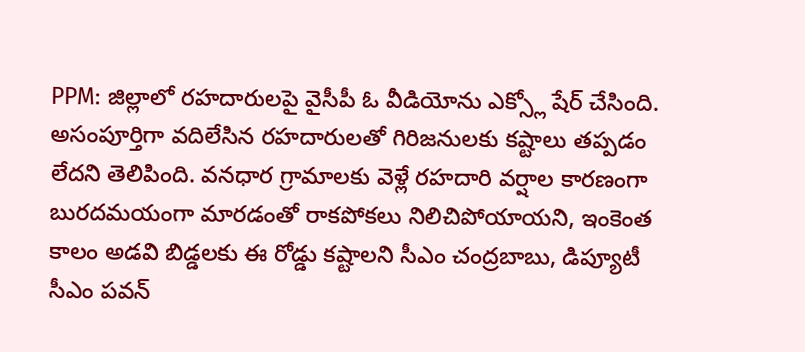PPM: జిల్లాలో రహదారులపై వైసీపీ ఓ వీడియోను ఎక్స్లో షేర్ చేసింది. అసంపూర్తిగా వదిలేసిన రహదారులతో గిరిజనులకు కష్టాలు తప్పడం లేదని తెలిపింది. వనధార గ్రామాలకు వెళ్లే రహదారి వర్షాల కారణంగా బురదమయంగా మారడంతో రాకపోకలు నిలిచిపోయాయని, ఇంకెంత కాలం అడవి బిడ్డలకు ఈ రోడ్డు కష్టాలని సీఎం చంద్రబాబు, డిప్యూటీ సీఎం పవన్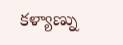కళ్యాణ్ను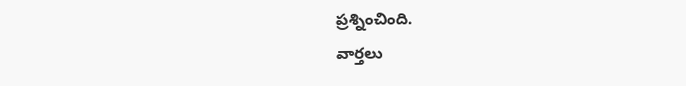ప్రశ్నించింది.
వార్తలు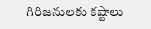గిరిజనులకు కష్టాలు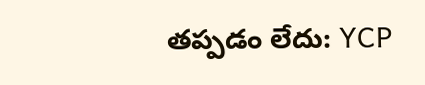తప్పడం లేదు: YCP